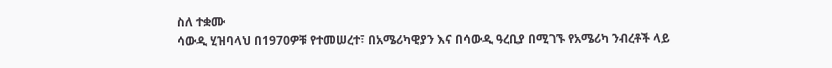ስለ ተቋሙ
ሳውዲ ሂዝባላህ በ1970ዎቹ የተመሠረተ፣ በአሜሪካዊያን እና በሳውዲ ዓረቢያ በሚገኙ የአሜሪካ ንብረቶች ላይ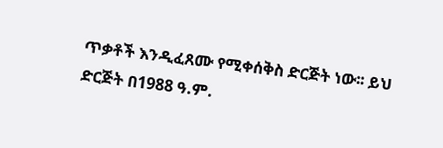ጥቃቶች እንዲፈጸሙ የሚቀሰቅስ ድርጅት ነው፡፡ ይህ ድርጅት በ1988 ዓ.ም.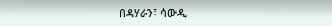በዳሃራን፣ ሳውዲ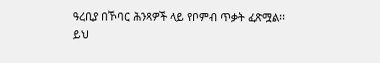ዓረቢያ በኾባር ሕንጻዎች ላይ የቦምብ ጥቃት ፈጽሟል፡፡ ይህ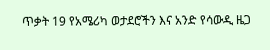ጥቃት 19 የአሜሪካ ወታደሮችን እና አንድ የሳውዲ ዜጋ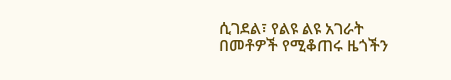ሲገደል፣ የልዩ ልዩ አገራት በመቶዎች የሚቆጠሩ ዜጎችን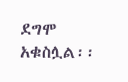ደግሞ አቁስሏል፡፡